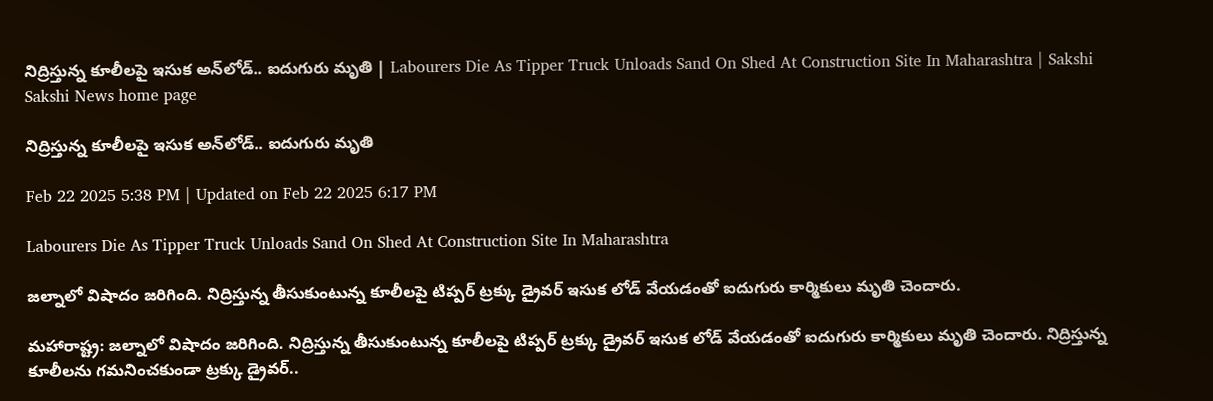నిద్రిస్తున్న కూలీలపై ఇసుక అన్‌లోడ్‌.. ఐదుగురు మృతి | Labourers Die As Tipper Truck Unloads Sand On Shed At Construction Site In Maharashtra | Sakshi
Sakshi News home page

నిద్రిస్తున్న కూలీలపై ఇసుక అన్‌లోడ్‌.. ఐదుగురు మృతి

Feb 22 2025 5:38 PM | Updated on Feb 22 2025 6:17 PM

Labourers Die As Tipper Truck Unloads Sand On Shed At Construction Site In Maharashtra

జల్నాలో విషాదం జరిగింది. నిద్రిస్తున్న తీసుకుంటున్న కూలీలపై టిప్పర్‌ ట్రక్కు డ్రైవర్‌ ఇసుక లోడ్‌ వేయడంతో ఐదుగురు కార్మికులు మృతి చెందారు.

మహారాష్ట్ర: జల్నాలో విషాదం జరిగింది. నిద్రిస్తున్న తీసుకుంటున్న కూలీలపై టిప్పర్‌ ట్రక్కు డ్రైవర్‌ ఇసుక లోడ్‌ వేయడంతో ఐదుగురు కార్మికులు మృతి చెందారు. నిద్రిస్తున్న కూలీలను గమనించకుండా ట్రక్కు డ్రైవర్‌..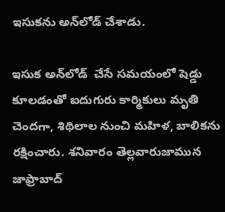ఇసుకను అన్‌లోడ్‌ చేశాడు.

ఇసుక అన్‌లోడ్‌  చేసే సమయంలో షెడ్డు కూలడంతో ఐదుగురు కార్మికులు మృతి చెందగా, శిథిలాల నుంచి మహిళ, బాలికను రక్షించారు. శనివారం తెల్లవారుజామున జాఫ్రాబాద్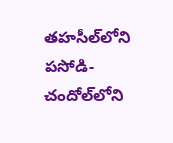తహసీల్‌లోని పసోడి-చందోల్‌లోని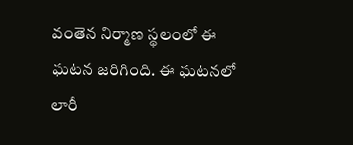వంతెన నిర్మాణ స్థలంలో ఈ ఘటన జరిగింది. ఈ ఘటనలో లారీ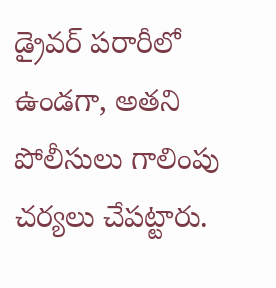డ్రైవర్‌ పరారీలో ఉండగా, అతని పోలీసులు గాలింపు చర్యలు చేపట్టారు.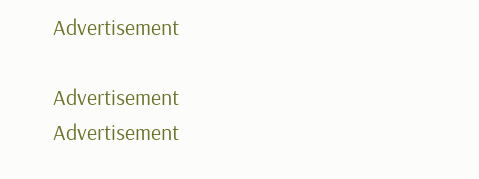Advertisement

Advertisement
Advertisement